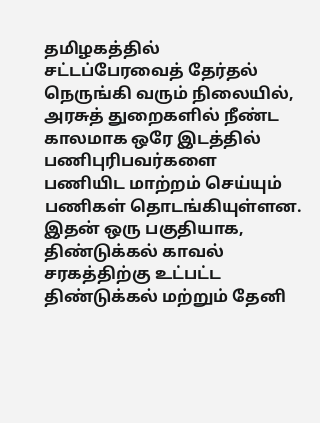தமிழகத்தில் சட்டப்பேரவைத் தேர்தல் நெருங்கி வரும் நிலையில், அரசுத் துறைகளில் நீண்ட காலமாக ஒரே இடத்தில் பணிபுரிபவர்களை பணியிட மாற்றம் செய்யும் பணிகள் தொடங்கியுள்ளன. இதன் ஒரு பகுதியாக, திண்டுக்கல் காவல் சரகத்திற்கு உட்பட்ட திண்டுக்கல் மற்றும் தேனி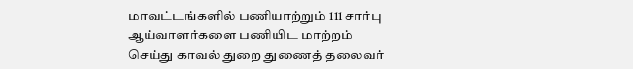மாவட்டங்களில் பணியாற்றும் 111 சார்பு ஆய்வாளர்களை பணியிட மாற்றம் செய்து காவல் துறை துணைத் தலைவர்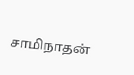சாமிநாதன்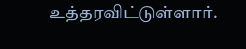உத்தரவிட்டுள்ளார்.